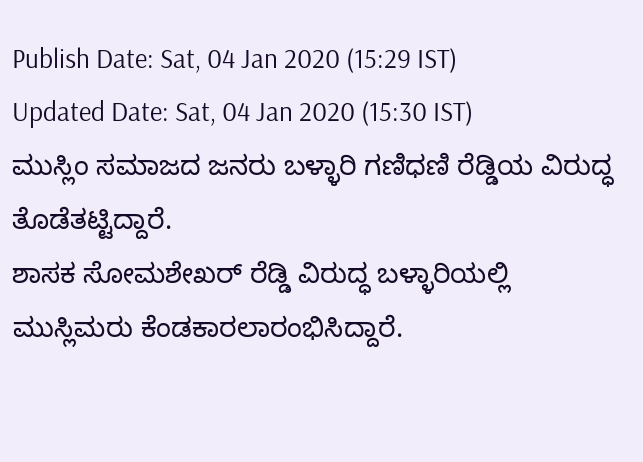Publish Date: Sat, 04 Jan 2020 (15:29 IST)
Updated Date: Sat, 04 Jan 2020 (15:30 IST)
ಮುಸ್ಲಿಂ ಸಮಾಜದ ಜನರು ಬಳ್ಳಾರಿ ಗಣಿಧಣಿ ರೆಡ್ಡಿಯ ವಿರುದ್ಧ ತೊಡೆತಟ್ಟಿದ್ದಾರೆ.
ಶಾಸಕ ಸೋಮಶೇಖರ್ ರೆಡ್ಡಿ ವಿರುದ್ಧ ಬಳ್ಳಾರಿಯಲ್ಲಿ ಮುಸ್ಲಿಮರು ಕೆಂಡಕಾರಲಾರಂಭಿಸಿದ್ದಾರೆ.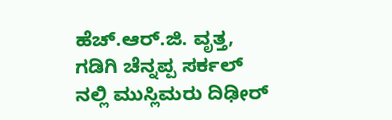ಹೆಚ್.ಆರ್.ಜಿ. ವೃತ್ತ, ಗಡಿಗಿ ಚೆನ್ನಪ್ಪ ಸರ್ಕಲ್ ನಲ್ಲಿ ಮುಸ್ಲಿಮರು ದಿಢೀರ್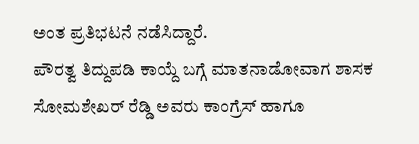ಅಂತ ಪ್ರತಿಭಟನೆ ನಡೆಸಿದ್ದಾರೆ.
ಪೌರತ್ವ ತಿದ್ದುಪಡಿ ಕಾಯ್ದೆ ಬಗ್ಗೆ ಮಾತನಾಡೋವಾಗ ಶಾಸಕ ಸೋಮಶೇಖರ್ ರೆಡ್ಡಿ ಅವರು ಕಾಂಗ್ರೆಸ್ ಹಾಗೂ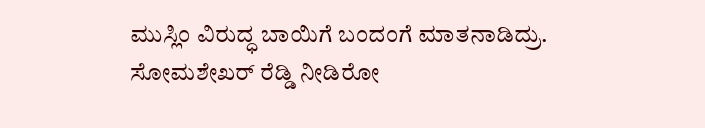ಮುಸ್ಲಿಂ ವಿರುದ್ಧ ಬಾಯಿಗೆ ಬಂದಂಗೆ ಮಾತನಾಡಿದ್ರು.
ಸೋಮಶೇಖರ್ ರೆಡ್ಡಿ ನೀಡಿರೋ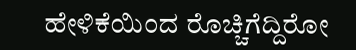ಹೇಳಿಕೆಯಿಂದ ರೊಚ್ಚಿಗೆದ್ದಿರೋ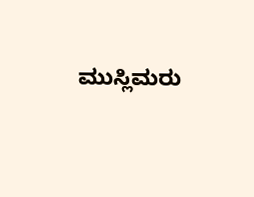ಮುಸ್ಲಿಮರು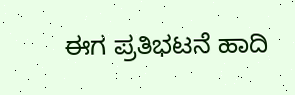ಈಗ ಪ್ರತಿಭಟನೆ ಹಾದಿ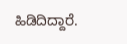ಹಿಡಿದಿದ್ದಾರೆ.